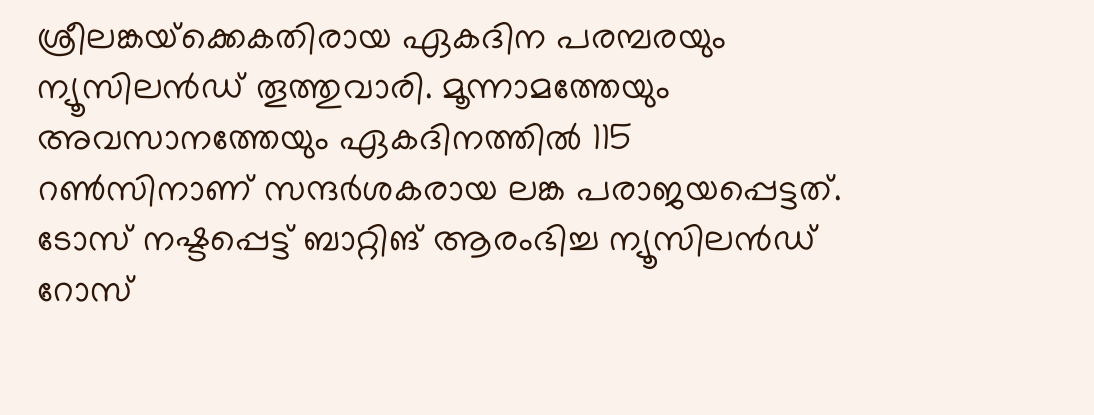ശ്രീലങ്കയ്‌ക്കെകതിരായ ഏകദിന പരമ്പരയും ന്യൂസിലന്‍ഡ് തൂത്തുവാരി. മൂന്നാമത്തേയും അവസാനത്തേയും ഏകദിനത്തില്‍ 115 റണ്‍സിനാണ് സന്ദര്‍ശകരായ ലങ്ക പരാജയപ്പെട്ടത്. ടോസ് നഷ്ടപ്പെട്ട് ബാറ്റിങ് ആരംഭിച്ച ന്യൂസിലന്‍ഡ് റോസ്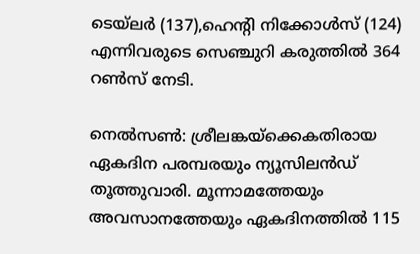ടെയ്‌ലര്‍ (137),ഹെന്റി നിക്കോള്‍സ് (124) എന്നിവരുടെ സെഞ്ചുറി കരുത്തില്‍ 364 റണ്‍സ് നേടി.

നെല്‍സണ്‍: ശ്രീലങ്കയ്‌ക്കെകതിരായ ഏകദിന പരമ്പരയും ന്യൂസിലന്‍ഡ് തൂത്തുവാരി. മൂന്നാമത്തേയും അവസാനത്തേയും ഏകദിനത്തില്‍ 115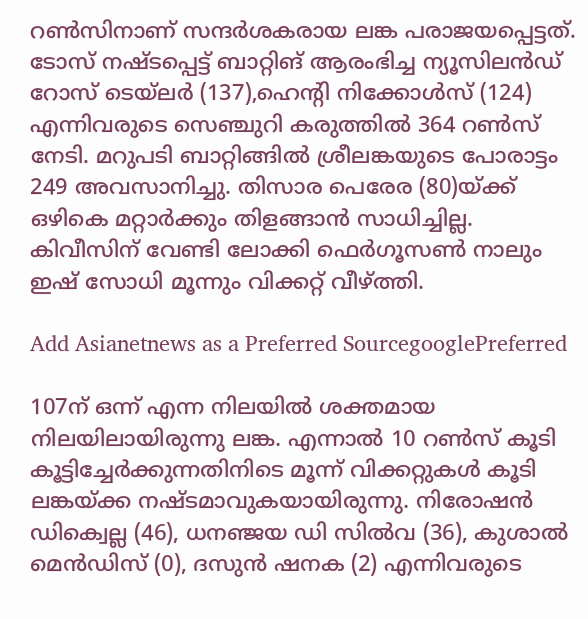റണ്‍സിനാണ് സന്ദര്‍ശകരായ ലങ്ക പരാജയപ്പെട്ടത്. ടോസ് നഷ്ടപ്പെട്ട് ബാറ്റിങ് ആരംഭിച്ച ന്യൂസിലന്‍ഡ് റോസ് ടെയ്‌ലര്‍ (137),ഹെന്റി നിക്കോള്‍സ് (124) എന്നിവരുടെ സെഞ്ചുറി കരുത്തില്‍ 364 റണ്‍സ് നേടി. മറുപടി ബാറ്റിങ്ങില്‍ ശ്രീലങ്കയുടെ പോരാട്ടം 249 അവസാനിച്ചു. തിസാര പെരേര (80)യ്ക്ക് ഒഴികെ മറ്റാര്‍ക്കും തിളങ്ങാന്‍ സാധിച്ചില്ല. കിവീസിന് വേണ്ടി ലോക്കി ഫെര്‍ഗൂസണ്‍ നാലും ഇഷ് സോധി മൂന്നും വിക്കറ്റ് വീഴ്ത്തി.

Add Asianetnews as a Preferred SourcegooglePreferred

107ന് ഒന്ന് എന്ന നിലയില്‍ ശക്തമായ നിലയിലായിരുന്നു ലങ്ക. എന്നാല്‍ 10 റണ്‍സ് കൂടി കൂട്ടിച്ചേര്‍ക്കുന്നതിനിടെ മൂന്ന് വിക്കറ്റുകള്‍ കൂടി ലങ്കയ്ക്ക നഷ്ടമാവുകയായിരുന്നു. നിരോഷന്‍ ഡിക്വെല്ല (46), ധനഞ്ജയ ഡി സില്‍വ (36), കുശാല്‍ മെന്‍ഡിസ് (0), ദസുന്‍ ഷനക (2) എന്നിവരുടെ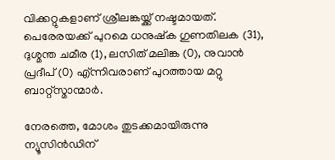വിക്കറ്റുകളാണ് ശ്രീലങ്കയ്ക്ക് നഷ്ടമായത്. പെരേരയക്ക് പുറമെ ധനുഷ്‌ക ഗുണതിലക (31), ദുശ്മന്ത ചമീര (1), ലസിത് മലിങ്ക (0), നുവാന്‍ പ്രദീപ് (0) എ്ന്നിവരാണ് പുറത്തായ മറ്റു ബാറ്റ്‌സ്മാന്മാര്‍.

നേരത്തെ, മോശം തുടക്കമായിരുന്നു ന്യൂസിന്‍ഡിന്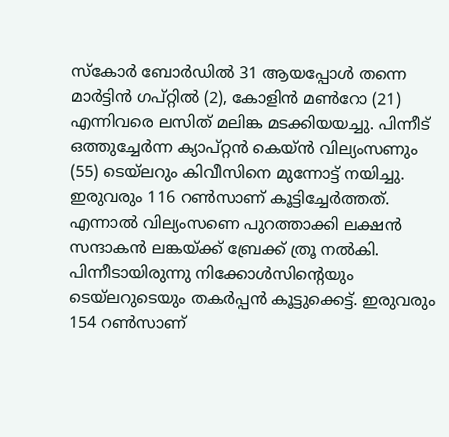സ്‌കോര്‍ ബോര്‍ഡില്‍ 31 ആയപ്പോള്‍ തന്നെ മാര്‍ട്ടിന്‍ ഗപ്റ്റില്‍ (2), കോളിന്‍ മണ്‍റോ (21) എന്നിവരെ ലസിത് മലിങ്ക മടക്കിയയച്ചു. പിന്നീട് ഒത്തുച്ചേര്‍ന്ന ക്യാപ്റ്റന്‍ കെയ്ന്‍ വില്യംസണും (55) ടെയ്ലറും കിവീസിനെ മുന്നോട്ട് നയിച്ചു. ഇരുവരും 116 റണ്‍സാണ് കൂട്ടിച്ചേര്‍ത്തത്. എന്നാല്‍ വില്യംസണെ പുറത്താക്കി ലക്ഷന്‍ സന്ദാകന്‍ ലങ്കയ്ക്ക് ബ്രേക്ക് ത്രൂ നല്‍കി. പിന്നീടായിരുന്നു നിക്കോള്‍സിന്റെയും ടെയ്ലറുടെയും തകര്‍പ്പന്‍ കൂട്ടുക്കെട്ട്. ഇരുവരും 154 റണ്‍സാണ്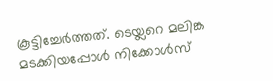കൂട്ടിച്ചേര്‍ത്തത്. ടെയ്ലറെ മലിങ്ക മടക്കിയപ്പോള്‍ നിക്കോള്‍സ്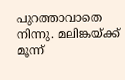പുറത്താവാതെ നിന്നു. മലിങ്കയ്ക്ക് മൂന്ന്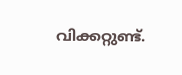വിക്കറ്റുണ്ട്.